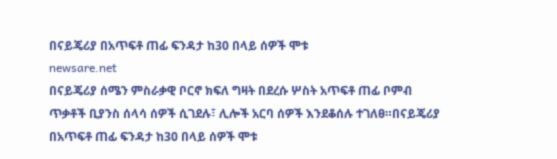በናይጄሪያ በአጥፍቶ ጠፊ ፍንዳታ ከ30 በላይ ሰዎች ሞቱ
newsare.net
በናይጄሪያ ሰሜን ምስራቃዊ ቦርኖ ክፍለ ግዛት በደረሱ ሦስት አጥፍቶ ጠፊ ቦምብ ጥቃቶች ቢያንስ ሰላሳ ሰዎች ሲገደሉ፣ ሊሎች አርባ ሰዎች እንደቆሰሉ ተገለፀ።በናይጄሪያ በአጥፍቶ ጠፊ ፍንዳታ ከ30 በላይ ሰዎች ሞቱ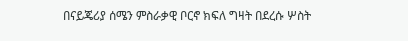በናይጄሪያ ሰሜን ምስራቃዊ ቦርኖ ክፍለ ግዛት በደረሱ ሦስት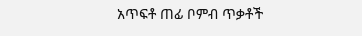አጥፍቶ ጠፊ ቦምብ ጥቃቶች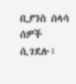ቢያንስ ሰላሳ ሰዎች ሲገደሉ፣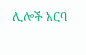ሊሎች አርባ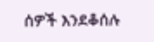ሰዎች እንደቆሰሉ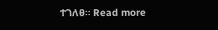ተገለፀ። Read more